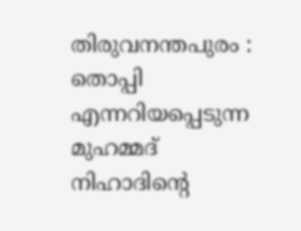തിരുവനന്തപുരം : തൊപ്പി എന്നറിയപ്പെടുന്ന മുഹമ്മദ് നിഹാദിന്റെ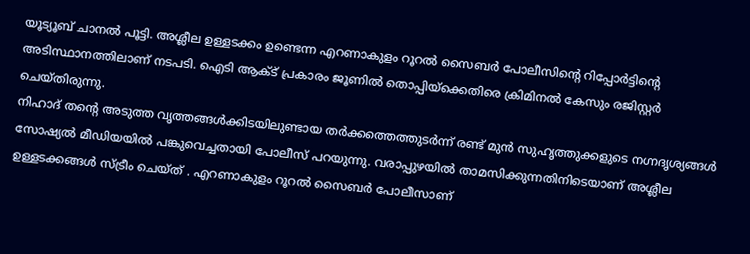യൂട്യൂബ് ചാനൽ പൂട്ടി. അശ്ലീല ഉള്ളടക്കം ഉണ്ടെന്ന എറണാകുളം റൂറൽ സൈബർ പോലീസിന്റെ റിപ്പോർട്ടിന്റെ അടിസ്ഥാനത്തിലാണ് നടപടി. ഐടി ആക്ട് പ്രകാരം ജൂണിൽ തൊപ്പിയ്ക്കെതിരെ ക്രിമിനൽ കേസും രജിസ്റ്റർ ചെയ്തിരുന്നു.
നിഹാദ് തന്റെ അടുത്ത വൃത്തങ്ങൾക്കിടയിലുണ്ടായ തർക്കത്തെത്തുടർന്ന് രണ്ട് മുൻ സുഹൃത്തുക്കളുടെ നഗ്നദൃശ്യങ്ങൾ സോഷ്യൽ മീഡിയയിൽ പങ്കുവെച്ചതായി പോലീസ് പറയുന്നു. വരാപ്പുഴയിൽ താമസിക്കുന്നതിനിടെയാണ് അശ്ലീല ഉള്ളടക്കങ്ങൾ സ്ട്രീം ചെയ്ത് . എറണാകുളം റൂറൽ സൈബർ പോലീസാണ്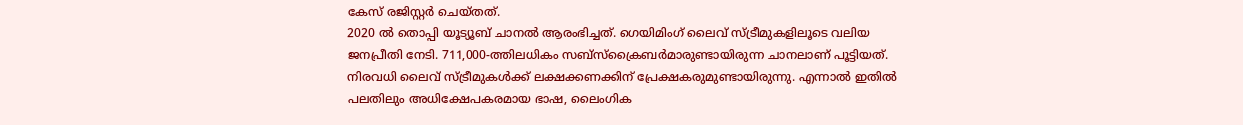കേസ് രജിസ്റ്റർ ചെയ്തത്.
2020 ൽ തൊപ്പി യൂട്യൂബ് ചാനൽ ആരംഭിച്ചത്. ഗെയിമിംഗ് ലൈവ് സ്ട്രീമുകളിലൂടെ വലിയ ജനപ്രീതി നേടി. 711,000-ത്തിലധികം സബ്സ്ക്രൈബർമാരുണ്ടായിരുന്ന ചാനലാണ് പൂട്ടിയത്. നിരവധി ലൈവ് സ്ട്രീമുകൾക്ക് ലക്ഷക്കണക്കിന് പ്രേക്ഷകരുമുണ്ടായിരുന്നു. എന്നാൽ ഇതിൽ പലതിലും അധിക്ഷേപകരമായ ഭാഷ, ലൈംഗിക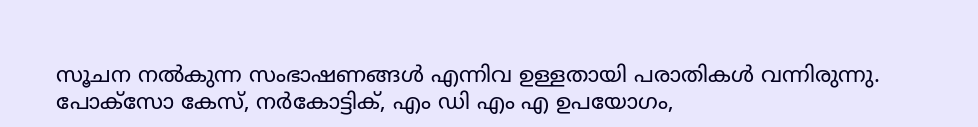സൂചന നൽകുന്ന സംഭാഷണങ്ങൾ എന്നിവ ഉള്ളതായി പരാതികൾ വന്നിരുന്നു.
പോക്സോ കേസ്, നർകോട്ടിക്, എം ഡി എം എ ഉപയോഗം,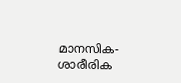മാനസിക-ശാരീരിക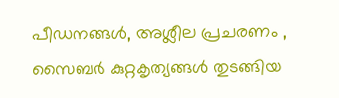പീഡനങ്ങൾ, അശ്ലീല പ്രചരണം , സൈബർ കുറ്റകൃത്യങ്ങൾ തുടങ്ങിയ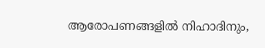ആരോപണങ്ങളിൽ നിഹാദിനും,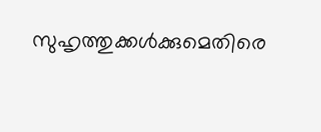സുഹൃത്തുക്കൾക്കുമെതിരെ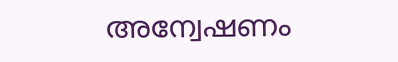അന്വേഷണം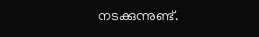നടക്കുന്നുണ്ട്.